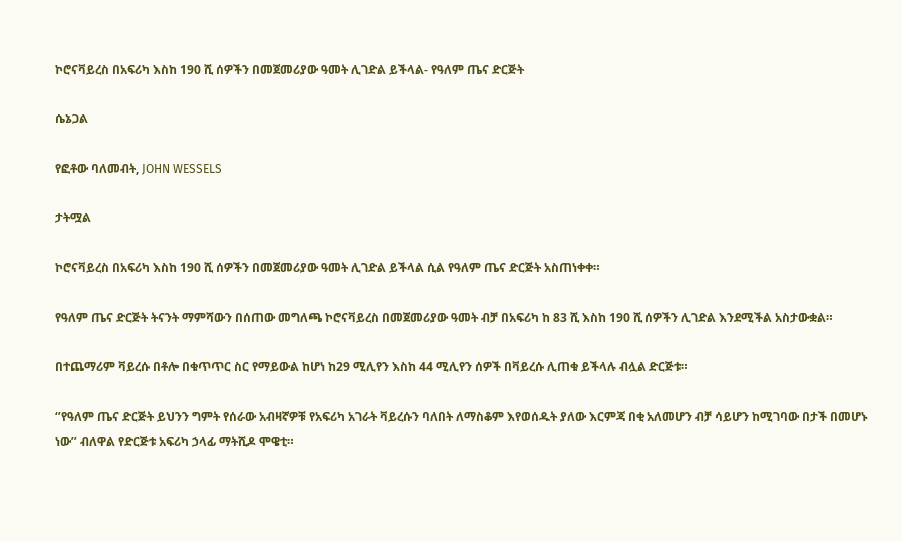ኮሮናቫይረስ በአፍሪካ እስከ 190 ሺ ሰዎችን በመጀመሪያው ዓመት ሊገድል ይችላል- የዓለም ጤና ድርጅት

ሴኔጋል

የፎቶው ባለመብት, JOHN WESSELS

ታትሟል

ኮሮናቫይረስ በአፍሪካ እስከ 190 ሺ ሰዎችን በመጀመሪያው ዓመት ሊገድል ይችላል ሲል የዓለም ጤና ድርጅት አስጠነቀቀ።

የዓለም ጤና ድርጅት ትናንት ማምሻውን በሰጠው መግለጫ ኮሮናቫይረስ በመጀመሪያው ዓመት ብቻ በአፍሪካ ከ 83 ሺ እስከ 190 ሺ ሰዎችን ሊገድል እንደሚችል አስታውቋል።

በተጨማሪም ቫይረሱ በቶሎ በቁጥጥር ስር የማይውል ከሆነ ከ29 ሚሊየን እስከ 44 ሚሊየን ሰዎች በቫይረሱ ሊጠቁ ይችላሉ ብሏል ድርጅቱ።

‘’የዓለም ጤና ድርጅት ይህንን ግምት የሰራው አብዛኛዎቹ የአፍሪካ አገራት ቫይረሱን ባለበት ለማስቆም እየወሰዱት ያለው እርምጃ በቂ አለመሆን ብቻ ሳይሆን ከሚገባው በታች በመሆኑ ነው’’ ብለዋል የድርጅቱ አፍሪካ ኃላፊ ማትሺዶ ሞዌቲ።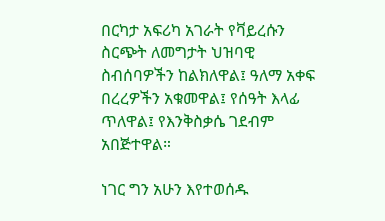በርካታ አፍሪካ አገራት የቫይረሱን ስርጭት ለመግታት ህዝባዊ ስብሰባዎችን ከልክለዋል፤ ዓለማ አቀፍ በረረዎችን አቁመዋል፤ የሰዓት እላፊ ጥለዋል፤ የእንቅስቃሴ ገደብም አበጅተዋል።

ነገር ግን አሁን እየተወሰዱ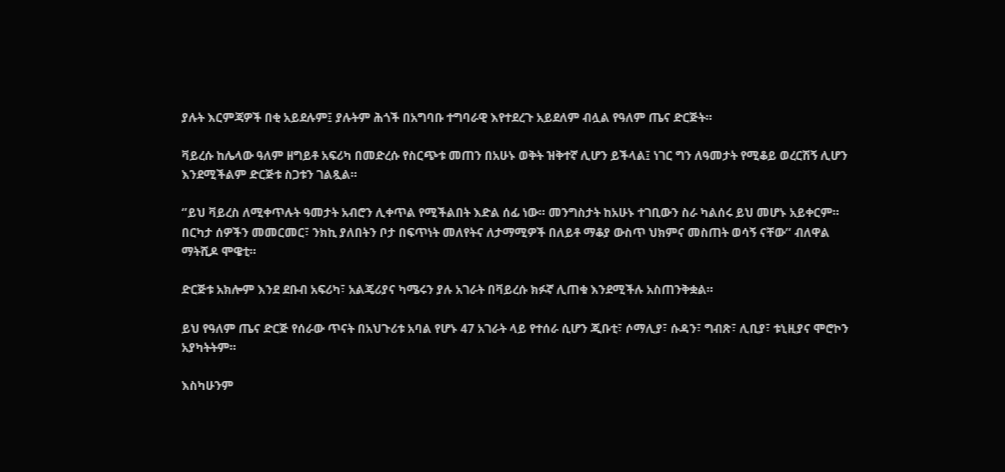ያሉት እርምጃዎች በቂ አይደሉም፤ ያሉትም ሕጎች በአግባቡ ተግባራዊ እየተደረጉ አይደለም ብሏል የዓለም ጤና ድርጅት።

ቫይረሱ ከሌላው ዓለም ዘግይቶ አፍሪካ በመድረሱ የስርጭቱ መጠን በአሁኑ ወቅት ዝቅተኛ ሊሆን ይችላል፤ ነገር ግን ለዓመታት የሚቆይ ወረርሽኝ ሊሆን እንደሚችልም ድርጅቱ ስጋቱን ገልጿል።

‘’ይህ ቫይረስ ለሚቀጥሉት ዓመታት አብሮን ሊቀጥል የሚችልበት እድል ሰፊ ነው። መንግስታት ከአሁኑ ተገቢውን ስራ ካልሰሩ ይህ መሆኑ አይቀርም። በርካታ ሰዎችን መመርመር፣ ንክኪ ያለበትን ቦታ በፍጥነት መለየትና ለታማሚዎች በለይቶ ማቆያ ውስጥ ህክምና መስጠት ወሳኝ ናቸው’’ ብለዋል ማትሺዶ ሞዌቲ።

ድርጅቱ አክሎም እንደ ደቡብ አፍሪካ፣ አልጄሪያና ካሜሩን ያሉ አገራት በቫይረሱ ክፉኛ ሊጠቁ እንደሚችሉ አስጠንቅቋል።

ይህ የዓለም ጤና ድርጅ የሰራው ጥናት በአህጉሪቱ አባል የሆኑ 47 አገራት ላይ የተሰራ ሲሆን ጂቡቲ፣ ሶማሊያ፣ ሱዳን፣ ግብጽ፣ ሊቢያ፣ ቱኒዚያና ሞሮኮን አያካትትም።

እስካሁንም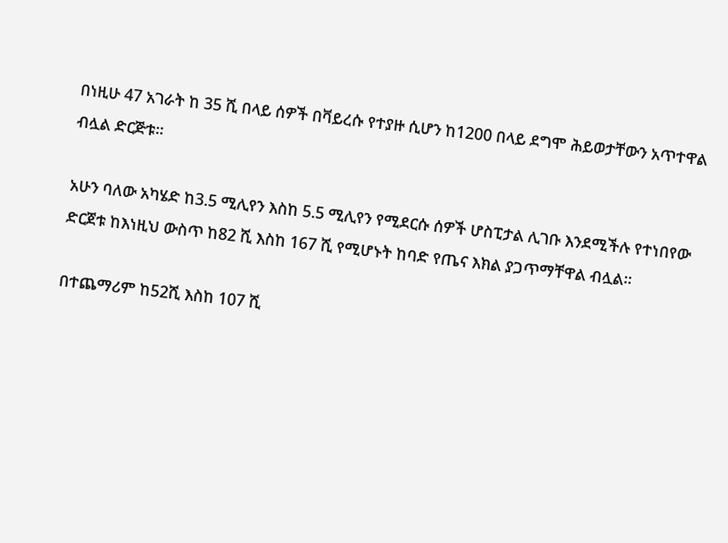በነዚሁ 47 አገራት ከ 35 ሺ በላይ ሰዎች በቫይረሱ የተያዙ ሲሆን ከ1200 በላይ ደግሞ ሕይወታቸውን አጥተዋል ብሏል ድርጅቱ።

አሁን ባለው አካሄድ ከ3.5 ሚሊየን እስከ 5.5 ሚሊየን የሚደርሱ ሰዎች ሆስፒታል ሊገቡ እንደሚችሉ የተነበየው ድርጀቱ ከእነዚህ ውስጥ ከ82 ሺ እስከ 167 ሺ የሚሆኑት ከባድ የጤና እክል ያጋጥማቸዋል ብሏል።

በተጨማሪም ከ52ሺ እስከ 107 ሺ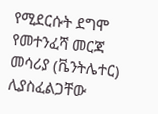የሚደርሱት ደግሞ የመተንፈሻ መርጃ መሳሪያ (ቬንትሌተር) ሊያስፈልጋቸው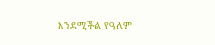እንደሚችል የዓለም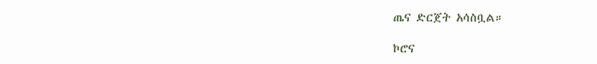ጤና ድርጀት አሳስቧል።

ኮሮና